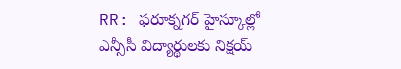RR: ఫరూక్నగర్ హైస్కూల్లో ఎన్సీసీ విద్యార్థులకు నిక్షయ్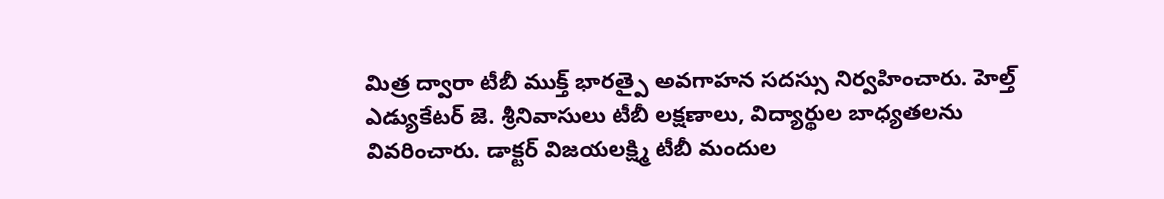మిత్ర ద్వారా టీబీ ముక్త్ భారత్పై అవగాహన సదస్సు నిర్వహించారు. హెల్త్ ఎడ్యుకేటర్ జె. శ్రీనివాసులు టీబీ లక్షణాలు, విద్యార్థుల బాధ్యతలను వివరించారు. డాక్టర్ విజయలక్ష్మి టీబీ మందుల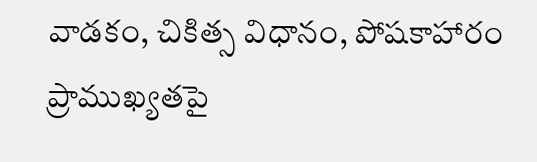వాడకం, చికిత్స విధానం, పోషకాహారం ప్రాముఖ్యతపై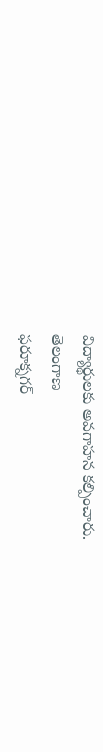విద్యార్థులకు అవగాహన కల్పించారు.
తెలంగాణ
ఫరూక్నగర్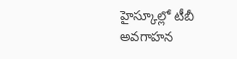హైస్కూల్లో టీబీ అవగాహన